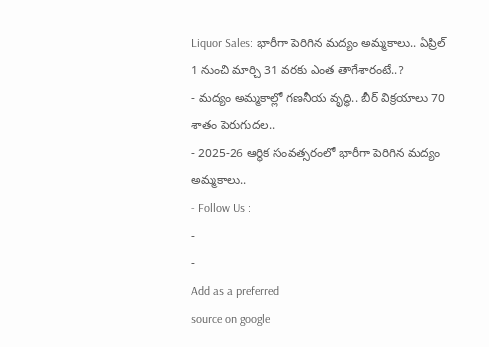Liquor Sales: భారీగా పెరిగిన మద్యం అమ్మకాలు.. ఏప్రిల్ 1 నుంచి మార్చి 31 వరకు ఎంత తాగేశారంటే..?
- మద్యం అమ్మకాల్లో గణనీయ వృద్ధి.. బీర్ విక్రయాలు 70 శాతం పెరుగుదల..
- 2025-26 ఆర్థిక సంవత్సరంలో భారీగా పెరిగిన మద్యం అమ్మకాలు..
- Follow Us :
-
-
Add as a preferred
source on google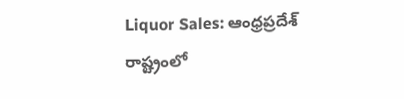Liquor Sales: ఆంధ్రప్రదేశ్ రాష్ట్రంలో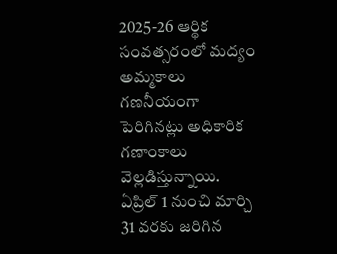2025-26 ఆర్థిక సంవత్సరంలో మద్యం అమ్మకాలు గణనీయంగా పెరిగినట్లు అధికారిక గణాంకాలు వెల్లడిస్తున్నాయి. ఏప్రిల్ 1 నుంచి మార్చి 31 వరకు జరిగిన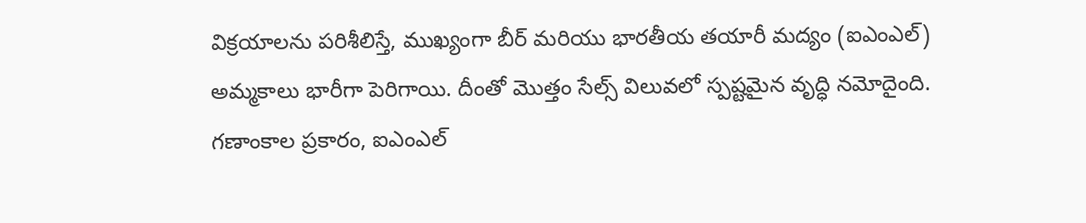విక్రయాలను పరిశీలిస్తే, ముఖ్యంగా బీర్ మరియు భారతీయ తయారీ మద్యం (ఐఎంఎల్) అమ్మకాలు భారీగా పెరిగాయి. దీంతో మొత్తం సేల్స్ విలువలో స్పష్టమైన వృద్ధి నమోదైంది. గణాంకాల ప్రకారం, ఐఎంఎల్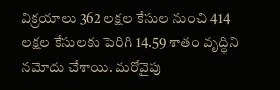విక్రయాలు 362 లక్షల కేసుల నుంచి 414 లక్షల కేసులకు పెరిగి 14.59 శాతం వృద్ధిని నమోదు చేశాయి. మరోవైపు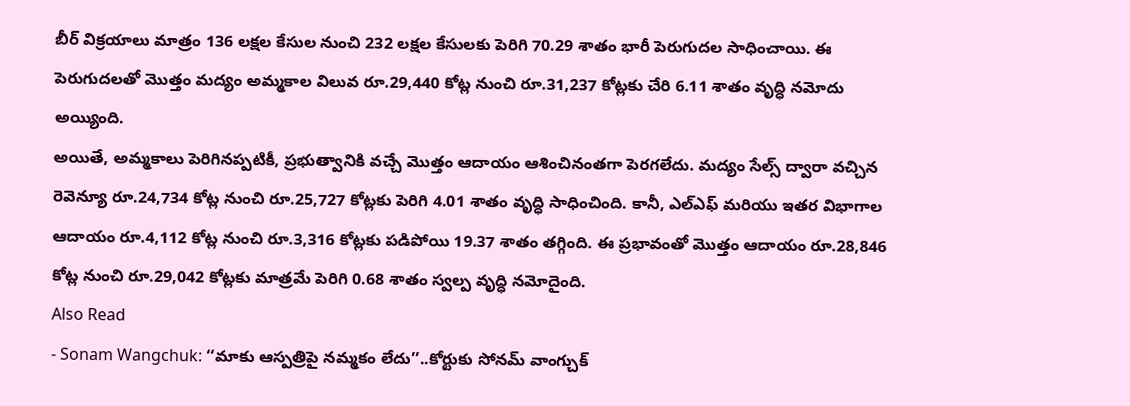బీర్ విక్రయాలు మాత్రం 136 లక్షల కేసుల నుంచి 232 లక్షల కేసులకు పెరిగి 70.29 శాతం భారీ పెరుగుదల సాధించాయి. ఈ పెరుగుదలతో మొత్తం మద్యం అమ్మకాల విలువ రూ.29,440 కోట్ల నుంచి రూ.31,237 కోట్లకు చేరి 6.11 శాతం వృద్ధి నమోదు అయ్యింది.
అయితే, అమ్మకాలు పెరిగినప్పటికీ, ప్రభుత్వానికి వచ్చే మొత్తం ఆదాయం ఆశించినంతగా పెరగలేదు. మద్యం సేల్స్ ద్వారా వచ్చిన రెవెన్యూ రూ.24,734 కోట్ల నుంచి రూ.25,727 కోట్లకు పెరిగి 4.01 శాతం వృద్ధి సాధించింది. కానీ, ఎల్ఎఫ్ మరియు ఇతర విభాగాల ఆదాయం రూ.4,112 కోట్ల నుంచి రూ.3,316 కోట్లకు పడిపోయి 19.37 శాతం తగ్గింది. ఈ ప్రభావంతో మొత్తం ఆదాయం రూ.28,846 కోట్ల నుంచి రూ.29,042 కోట్లకు మాత్రమే పెరిగి 0.68 శాతం స్వల్ప వృద్ధి నమోదైంది.
Also Read
- Sonam Wangchuk: ‘‘మాకు ఆస్పత్రిపై నమ్మకం లేదు’’..కోర్టుకు సోనమ్ వాంగ్చుక్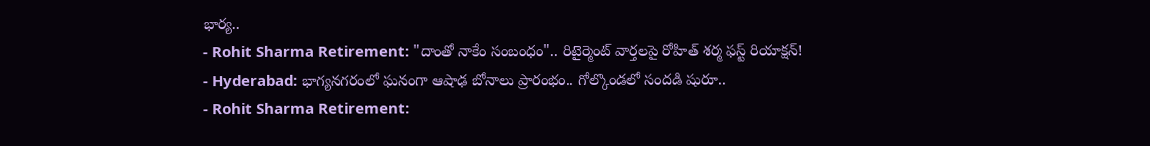భార్య..
- Rohit Sharma Retirement: "దాంతో నాకేం సంబంధం".. రిటైర్మెంట్ వార్తలపై రోహిత్ శర్మ ఫస్ట్ రియాక్షన్!
- Hyderabad: భాగ్యనగరంలో ఘనంగా ఆషాఢ బోనాలు ప్రారంభం.. గోల్కొండలో సందడి షురూ..
- Rohit Sharma Retirement: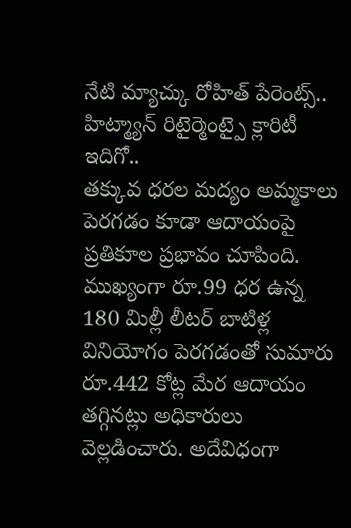నేటి మ్యాచ్కు రోహిత్ పేరెంట్స్.. హిట్మ్యాన్ రిటైర్మెంట్పై క్లారిటీ ఇదిగో..
తక్కువ ధరల మద్యం అమ్మకాలు పెరగడం కూడా ఆదాయంపై ప్రతికూల ప్రభావం చూపింది. ముఖ్యంగా రూ.99 ధర ఉన్న 180 మిల్లీ లీటర్ బాటిళ్ల వినియోగం పెరగడంతో సుమారు రూ.442 కోట్ల మేర ఆదాయం తగ్గినట్లు అధికారులు వెల్లడించారు. అదేవిధంగా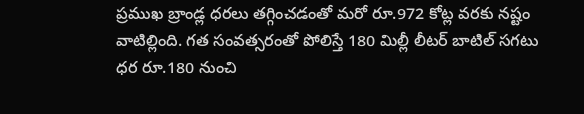ప్రముఖ బ్రాండ్ల ధరలు తగ్గించడంతో మరో రూ.972 కోట్ల వరకు నష్టం వాటిల్లింది. గత సంవత్సరంతో పోలిస్తే 180 మిల్లీ లీటర్ బాటిల్ సగటు ధర రూ.180 నుంచి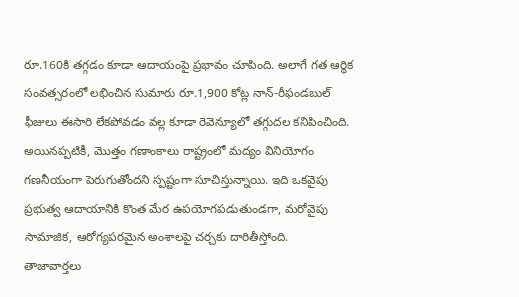రూ.160కి తగ్గడం కూడా ఆదాయంపై ప్రభావం చూపింది. అలాగే గత ఆర్థిక సంవత్సరంలో లభించిన సుమారు రూ.1,900 కోట్ల నాన్-రీఫండబుల్ ఫీజులు ఈసారి లేకపోవడం వల్ల కూడా రెవెన్యూలో తగ్గుదల కనిపించింది. అయినప్పటికీ, మొత్తం గణాంకాలు రాష్ట్రంలో మద్యం వినియోగం గణనీయంగా పెరుగుతోందని స్పష్టంగా సూచిస్తున్నాయి. ఇది ఒకవైపు ప్రభుత్వ ఆదాయానికి కొంత మేర ఉపయోగపడుతుండగా, మరోవైపు సామాజిక, ఆరోగ్యపరమైన అంశాలపై చర్చకు దారితీస్తోంది.
తాజావార్తలు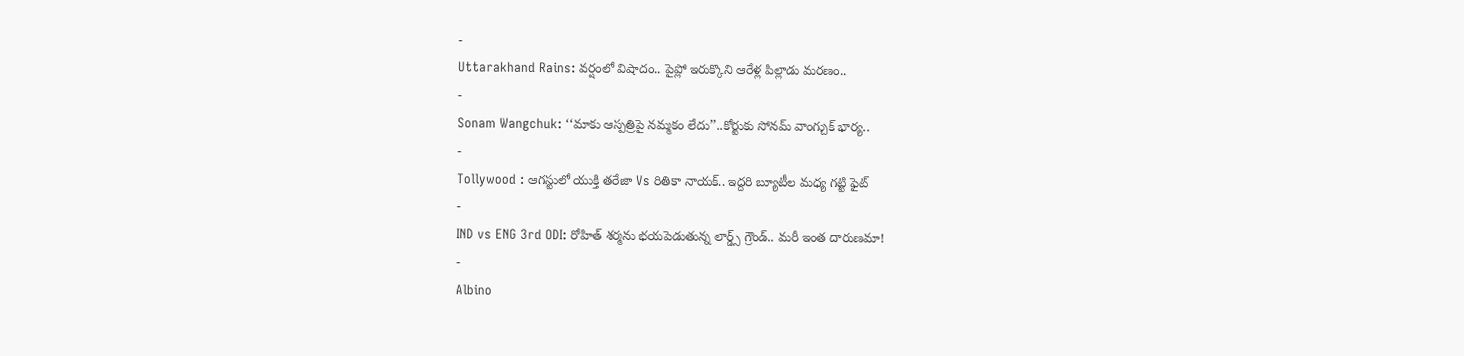-
Uttarakhand Rains: వర్షంలో విషాదం.. పైప్లో ఇరుక్కొని ఆరేళ్ల పిల్లాడు మరణం..
-
Sonam Wangchuk: ‘‘మాకు ఆస్పత్రిపై నమ్మకం లేదు’’..కోర్టుకు సోనమ్ వాంగ్చుక్ భార్య..
-
Tollywood : ఆగస్టులో యుక్తి తరేజా Vs రితికా నాయక్.. ఇద్దరి బ్యూటీల మధ్య గట్టి ఫైట్
-
IND vs ENG 3rd ODI: రోహిత్ శర్మను భయపెడుతున్న లార్డ్స్ గ్రౌండ్.. మరీ ఇంత దారుణమా!
-
Albino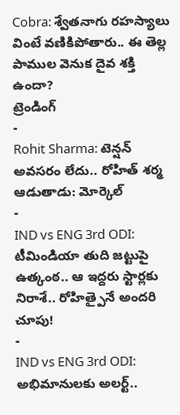Cobra: శ్వేతనాగు రహస్యాలు వింటే వణికిపోతారు.. ఈ తెల్ల పాముల వెనుక దైవ శక్తి ఉందా?
ట్రెండింగ్
-
Rohit Sharma: టెన్షన్ అవసరం లేదు.. రోహిత్ శర్మ ఆడుతాడు: మోర్కెల్
-
IND vs ENG 3rd ODI: టీమిండియా తుది జట్టుపై ఉత్కంఠ.. ఆ ఇద్దరు స్టార్లకు నిరాశే.. రోహిత్పైనే అందరి చూపు!
-
IND vs ENG 3rd ODI: అభిమానులకు అలర్ట్..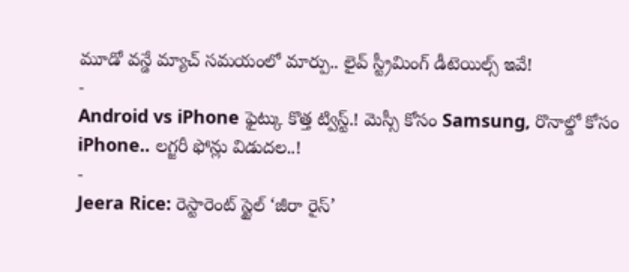మూడో వన్డే మ్యాచ్ సమయంలో మార్పు.. లైవ్ స్ట్రీమింగ్ డీటెయిల్స్ ఇవే!
-
Android vs iPhone ఫైట్కు కొత్త ట్విస్ట్.! మెస్సీ కోసం Samsung, రొనాల్డో కోసం iPhone.. లగ్జరీ ఫోన్లు విడుదల..!
-
Jeera Rice: రెస్టారెంట్ స్టైల్ ‘జీరా రైస్’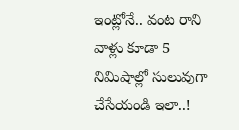ఇంట్లోనే.. వంట రాని వాళ్లు కూడా 5 నిమిషాల్లో సులువుగా చేసేయండి ఇలా..!